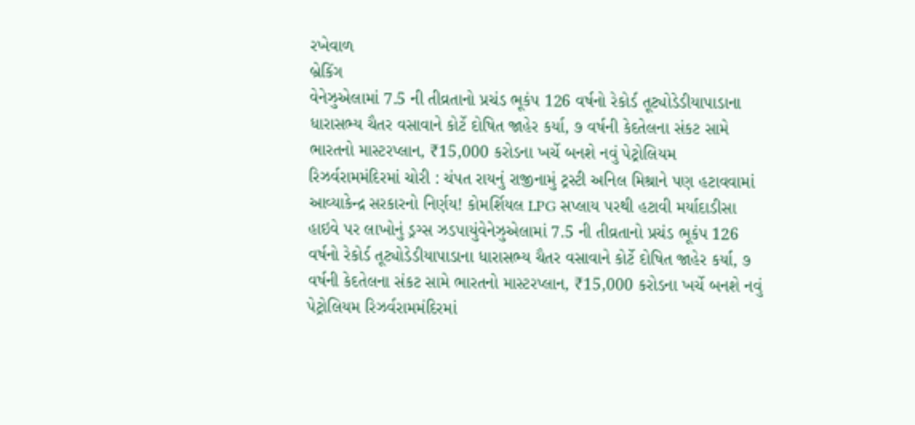રખેવાળ
બ્રેકિંગ
વેનેઝુએલામાં 7.5 ની તીવ્રતાનો પ્રચંડ ભૂકંપ 126 વર્ષનો રેકોર્ડ તૂટ્યોડેડીયાપાડાના ધારાસભ્ય ચૈતર વસાવાને કોર્ટે દોષિત જાહેર કર્યા, ૭ વર્ષની કેદતેલના સંકટ સામે ભારતનો માસ્ટરપ્લાન, ₹15,000 કરોડના ખર્ચે બનશે નવું પેટ્રોલિયમ રિઝર્વરામમંદિરમાં ચોરી : ચંપત રાયનું રાજીનામું ટ્રસ્ટી અનિલ મિશ્રાને પણ હટાવવામાં આવ્યાકેન્દ્ર સરકારનો નિર્ણય! કોમર્શિયલ LPG સપ્લાય પરથી હટાવી મર્યાદાડીસા હાઇવે પર લાખોનું ડ્રગ્સ ઝડપાયુંવેનેઝુએલામાં 7.5 ની તીવ્રતાનો પ્રચંડ ભૂકંપ 126 વર્ષનો રેકોર્ડ તૂટ્યોડેડીયાપાડાના ધારાસભ્ય ચૈતર વસાવાને કોર્ટે દોષિત જાહેર કર્યા, ૭ વર્ષની કેદતેલના સંકટ સામે ભારતનો માસ્ટરપ્લાન, ₹15,000 કરોડના ખર્ચે બનશે નવું પેટ્રોલિયમ રિઝર્વરામમંદિરમાં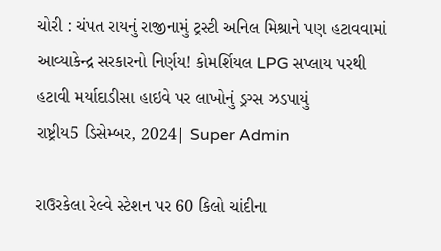ચોરી : ચંપત રાયનું રાજીનામું ટ્રસ્ટી અનિલ મિશ્રાને પણ હટાવવામાં આવ્યાકેન્દ્ર સરકારનો નિર્ણય! કોમર્શિયલ LPG સપ્લાય પરથી હટાવી મર્યાદાડીસા હાઇવે પર લાખોનું ડ્રગ્સ ઝડપાયું
રાષ્ટ્રીય5 ડિસેમ્બર, 2024| Super Admin

રાઉરકેલા રેલ્વે સ્ટેશન પર 60 કિલો ચાંદીના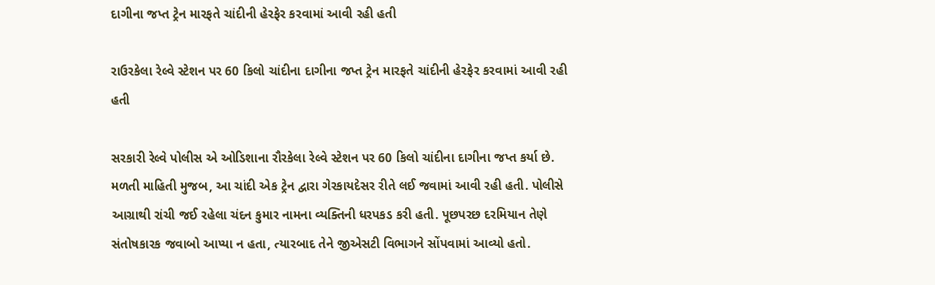દાગીના જપ્ત ટ્રેન મારફતે ચાંદીની હેરફેર કરવામાં આવી રહી હતી

રાઉરકેલા રેલ્વે સ્ટેશન પર 60 કિલો ચાંદીના દાગીના જપ્ત ટ્રેન મારફતે ચાંદીની હેરફેર કરવામાં આવી રહી હતી

સરકારી રેલ્વે પોલીસ એ ઓડિશાના રૌરકેલા રેલ્વે સ્ટેશન પર 60 કિલો ચાંદીના દાગીના જપ્ત કર્યા છે. મળતી માહિતી મુજબ, આ ચાંદી એક ટ્રેન દ્વારા ગેરકાયદેસર રીતે લઈ જવામાં આવી રહી હતી. પોલીસે આગ્રાથી રાંચી જઈ રહેલા ચંદન કુમાર નામના વ્યક્તિની ધરપકડ કરી હતી. પૂછપરછ દરમિયાન તેણે સંતોષકારક જવાબો આપ્યા ન હતા, ત્યારબાદ તેને જીએસટી વિભાગને સોંપવામાં આવ્યો હતો.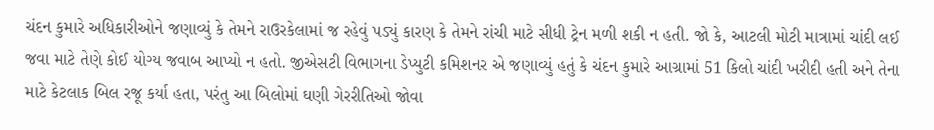ચંદન કુમારે અધિકારીઓને જણાવ્યું કે તેમને રાઉરકેલામાં જ રહેવું પડ્યું કારણ કે તેમને રાંચી માટે સીધી ટ્રેન મળી શકી ન હતી. જો કે, આટલી મોટી માત્રામાં ચાંદી લઈ જવા માટે તેણે કોઈ યોગ્ય જવાબ આપ્યો ન હતો. જીએસટી વિભાગના ડેપ્યુટી કમિશનર એ જણાવ્યું હતું કે ચંદન કુમારે આગ્રામાં 51 કિલો ચાંદી ખરીદી હતી અને તેના માટે કેટલાક બિલ રજૂ કર્યા હતા, પરંતુ આ બિલોમાં ઘણી ગેરરીતિઓ જોવા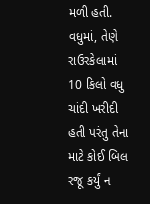મળી હતી. વધુમાં, તેણે રાઉરકેલામાં 10 કિલો વધુ ચાંદી ખરીદી હતી પરંતુ તેના માટે કોઈ બિલ રજૂ કર્યું ન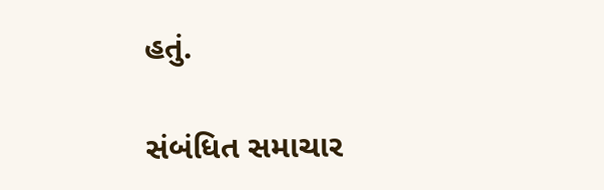હતું.

સંબંધિત સમાચાર